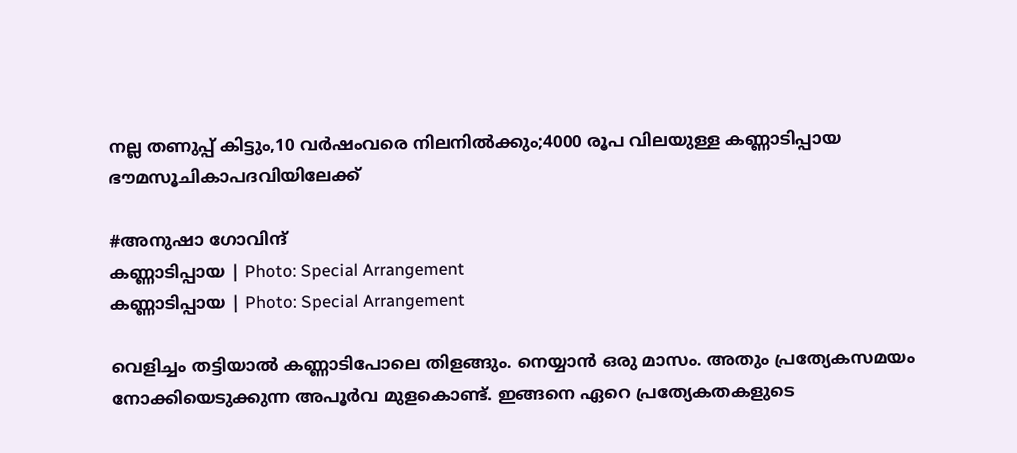നല്ല തണുപ്പ് കിട്ടും,10 വര്‍ഷംവരെ നിലനില്‍ക്കും;4000 രൂപ വിലയുള്ള കണ്ണാടിപ്പായ ഭൗമസൂചികാപദവിയിലേക്ക്

#അനുഷാ ഗോവിന്ദ്
കണ്ണാടിപ്പായ | Photo: Special Arrangement
കണ്ണാടിപ്പായ | Photo: Special Arrangement

വെളിച്ചം തട്ടിയാല്‍ കണ്ണാടിപോലെ തിളങ്ങും. നെയ്യാന്‍ ഒരു മാസം. അതും പ്രത്യേകസമയം നോക്കിയെടുക്കുന്ന അപൂര്‍വ മുളകൊണ്ട്. ഇങ്ങനെ ഏറെ പ്രത്യേകതകളുടെ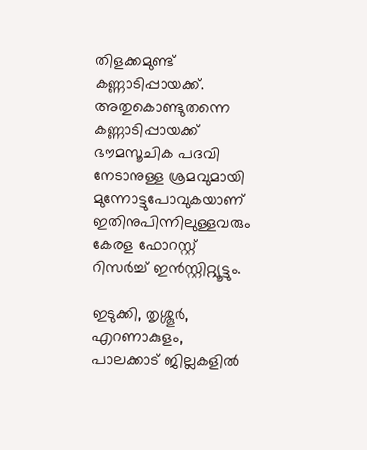തിളക്കമുണ്ട് കണ്ണാടിപ്പായക്ക്. അതുകൊണ്ടുതന്നെ കണ്ണാടിപ്പായക്ക് ഭൗമസൂചിക പദവി നേടാനുള്ള ശ്രമവുമായി മുന്നോട്ടുപോവുകയാണ് ഇതിനുപിന്നിലുള്ളവരും കേരള ഫോറസ്റ്റ് റിസര്‍ച്ച് ഇന്‍സ്റ്റിറ്റ്യൂട്ടും.

ഇടുക്കി, തൃശ്ശൂര്‍, എറണാകുളം, പാലക്കാട് ജില്ലകളില്‍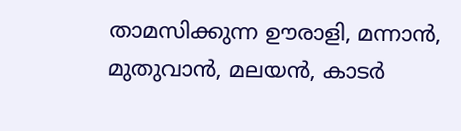താമസിക്കുന്ന ഊരാളി, മന്നാന്‍, മുതുവാന്‍, മലയന്‍, കാടര്‍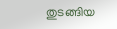തുടങ്ങിയ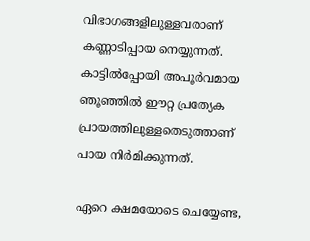വിഭാഗങ്ങളിലുള്ളവരാണ് കണ്ണാടിപ്പായ നെയ്യുന്നത്. കാട്ടില്‍പ്പോയി അപൂര്‍വമായ ഞൂഞ്ഞില്‍ ഈറ്റ പ്രത്യേക പ്രായത്തിലുള്ളതെടുത്താണ് പായ നിര്‍മിക്കുന്നത്.

ഏറെ ക്ഷമയോടെ ചെയ്യേണ്ട,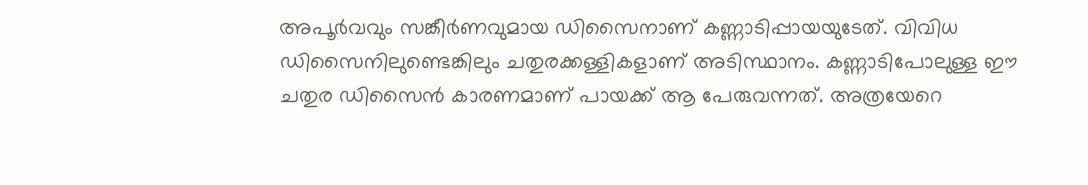അപൂര്‍വവും സങ്കീര്‍ണവുമായ ഡിസൈനാണ് കണ്ണാടിപ്പായയുടേത്. വിവിധ ഡിസൈനിലുണ്ടെങ്കിലും ചതുരക്കള്ളികളാണ് അടിസ്ഥാനം. കണ്ണാടിപോലുള്ള ഈ ചതുര ഡിസൈന്‍ കാരണമാണ് പായക്ക് ആ പേരുവന്നത്. അത്രയേറെ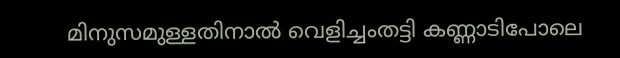മിനുസമുള്ളതിനാല്‍ വെളിച്ചംതട്ടി കണ്ണാടിപോലെ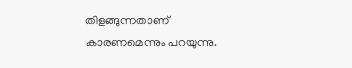തിളങ്ങുന്നതാണ് കാരണമെന്നും പറയുന്നു.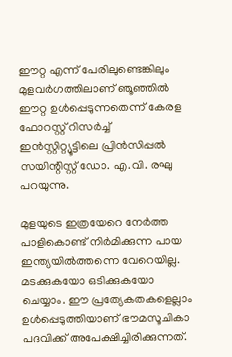ഈറ്റ എന്ന് പേരിലുണ്ടെങ്കിലും മുളവര്‍ഗത്തിലാണ് ഞൂഞ്ഞില്‍ ഈറ്റ ഉള്‍പ്പെടുന്നതെന്ന് കേരള ഫോറസ്റ്റ് റിസര്‍ച്ച് ഇന്‍സ്റ്റിറ്റ്യൂട്ടിലെ പ്രിന്‍സിപ്പല്‍ സയിന്റിസ്റ്റ് ഡോ. എ.വി. രഘു പറയുന്നു.

മുളയുടെ ഇത്രയേറെ നേര്‍ത്ത പാളികൊണ്ട് നിര്‍മിക്കുന്ന പായ ഇന്ത്യയില്‍ത്തന്നെ വേറെയില്ല. മടക്കുകയോ ഒടിക്കുകയോ ചെയ്യാം. ഈ പ്രത്യേകതകളെല്ലാം ഉള്‍പ്പെടുത്തിയാണ് ഭൗമസൂചികാ പദവിക്ക് അപേക്ഷിച്ചിരിക്കുന്നത്.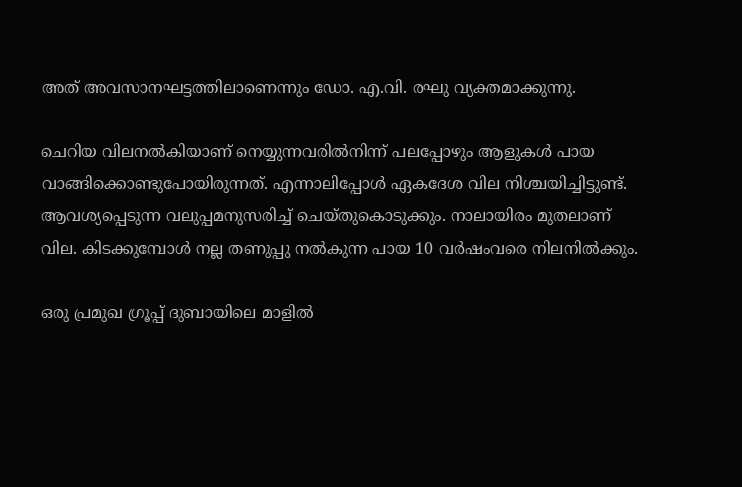അത് അവസാനഘട്ടത്തിലാണെന്നും ഡോ. എ.വി. രഘു വ്യക്തമാക്കുന്നു.

ചെറിയ വിലനല്‍കിയാണ് നെയ്യുന്നവരില്‍നിന്ന് പലപ്പോഴും ആളുകള്‍ പായ വാങ്ങിക്കൊണ്ടുപോയിരുന്നത്. എന്നാലിപ്പോള്‍ ഏകദേശ വില നിശ്ചയിച്ചിട്ടുണ്ട്. ആവശ്യപ്പെടുന്ന വലുപ്പമനുസരിച്ച് ചെയ്തുകൊടുക്കും. നാലായിരം മുതലാണ് വില. കിടക്കുമ്പോള്‍ നല്ല തണുപ്പു നല്‍കുന്ന പായ 10 വര്‍ഷംവരെ നിലനില്‍ക്കും.

ഒരു പ്രമുഖ ഗ്രൂപ്പ് ദുബായിലെ മാളില്‍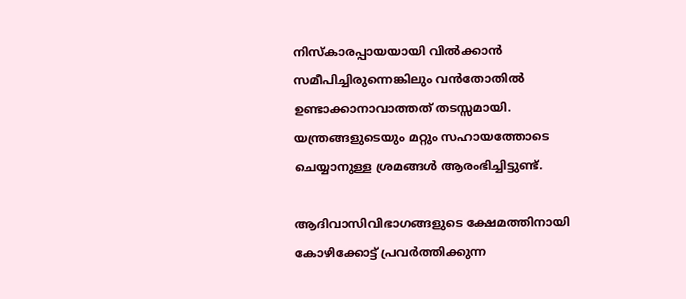നിസ്‌കാരപ്പായയായി വില്‍ക്കാന്‍ സമീപിച്ചിരുന്നെങ്കിലും വന്‍തോതില്‍ ഉണ്ടാക്കാനാവാത്തത് തടസ്സമായി. യന്ത്രങ്ങളുടെയും മറ്റും സഹായത്തോടെ ചെയ്യാനുള്ള ശ്രമങ്ങള്‍ ആരംഭിച്ചിട്ടുണ്ട്.

ആദിവാസിവിഭാഗങ്ങളുടെ ക്ഷേമത്തിനായി കോഴിക്കോട്ട് പ്രവര്‍ത്തിക്കുന്ന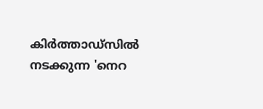കിര്‍ത്താഡ്സില്‍ നടക്കുന്ന 'നെറ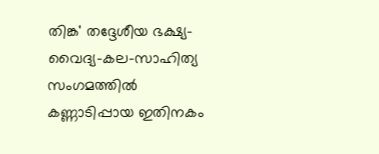തിങ്ക' തദ്ദേശീയ ഭക്ഷ്യ-വൈദ്യ-കല-സാഹിത്യ സംഗമത്തില്‍ കണ്ണാടിപ്പായ ഇതിനകം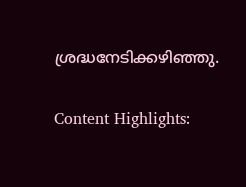ശ്രദ്ധനേടിക്കഴിഞ്ഞു.

Content Highlights: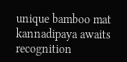unique bamboo mat kannadipaya awaits recognition